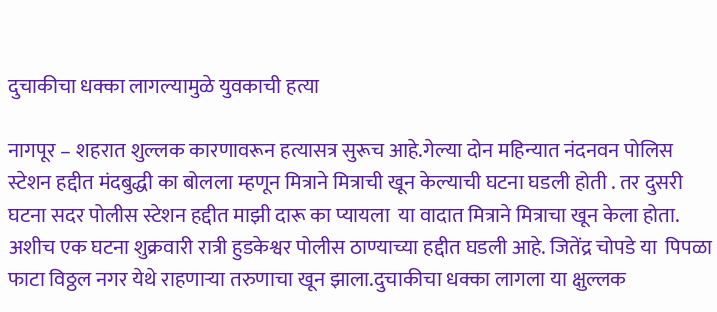दुचाकीचा धक्का लागल्यामुळे युवकाची हत्या

नागपूर – शहरात शुल्लक कारणावरून हत्यासत्र सुरूच आहे.गेल्या दोन महिन्यात नंदनवन पोलिस स्टेशन हद्दीत मंदबुद्धी का बोलला म्हणून मित्राने मित्राची खून केल्याची घटना घडली होती . तर दुसरी घटना सदर पोलीस स्टेशन हद्दीत माझी दारू का प्यायला  या वादात मित्राने मित्राचा खून केला होता. अशीच एक घटना शुक्रवारी रात्री हुडकेश्वर पोलीस ठाण्याच्या हद्दीत घडली आहे. जितेंद्र चोपडे या  पिपळा फाटा विठ्ठल नगर येथे राहणाऱ्या तरुणाचा खून झाला.दुचाकीचा धक्का लागला या क्षुल्लक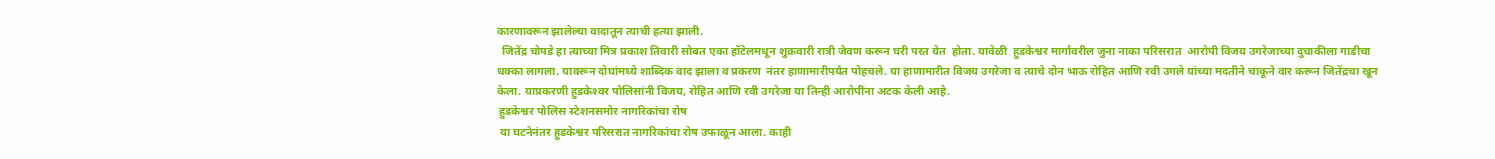कारणावरून झालेल्या वादातून त्याची हत्या झाली.
  जितेंद्र चोपडे हा त्याच्या मित्र प्रकाश तिवारी सोबत एका हॉटेलमधून शुक्रवारी रात्री जेवण करून घरी परत येत  होता. यावेळी  हुडकेश्वर मार्गावरील जुना नाका परिसरात  आरोपी विजय उगरेजाच्या दुचाकीला गाडीचा धक्का लागला. यावरून दोघांमध्ये शाब्दिक वाद झाला व प्रकरण  नंतर हाणामारीपर्यंत पोहचले. या हाणामारीत विजय उगरेजा व त्याचे दोन भाऊ रोहित आणि रवी उगले यांच्या मदतीने चाकूने वार करून जितेंद्रचा खून केला. याप्रकरणी हुडकेश्‍वर पोलिसांनी विजय, रोहित आणि रवी उगरेजा या तिन्ही आरोपींना अटक केली आहे.
 हुडकेश्वर पोलिस स्टेशनसमोर नागरिकांचा रोष
 या घटनेनंतर हुडकेश्वर परिसरात नागरिकांचा रोष उफाळून आला. काही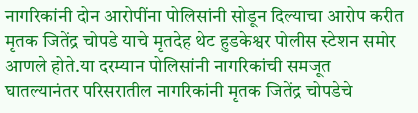नागरिकांनी दोन आरोपींना पोलिसांनी सोडून दिल्याचा आरोप करीत मृतक जितेंद्र चोपडे याचे मृतदेह थेट हुडकेश्वर पोलीस स्टेशन समोर आणले होते.या दरम्यान पोलिसांनी नागरिकांची समजूत घातल्यानंतर परिसरातील नागरिकांनी मृतक जितेंद्र चोपडेचे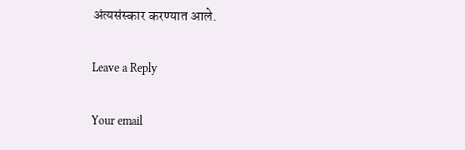अंत्यसंस्कार करण्यात आले.

Leave a Reply

Your email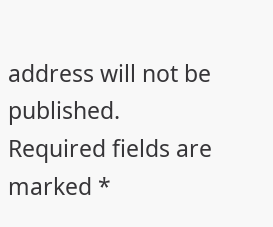address will not be published. Required fields are marked *